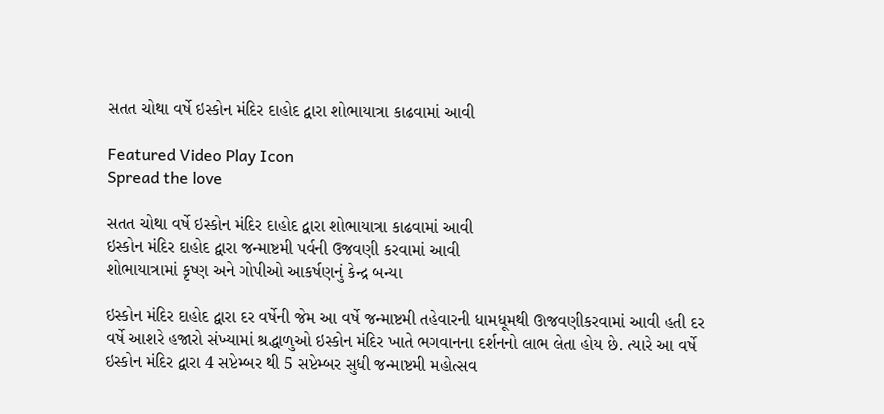સતત ચોથા વર્ષે ઇસ્કોન મંદિર દાહોદ દ્વારા શોભાયાત્રા કાઢવામાં આવી

Featured Video Play Icon
Spread the love

સતત ચોથા વર્ષે ઇસ્કોન મંદિર દાહોદ દ્વારા શોભાયાત્રા કાઢવામાં આવી
ઇસ્કોન મંદિર દાહોદ દ્વારા જન્માષ્ટમી પર્વની ઉજવણી કરવામાં આવી
શોભાયાત્રામાં કૃષ્ણ અને ગોપીઓ આકર્ષણનું કેન્દ્ર બન્યા

ઇસ્કોન મંદિર દાહોદ દ્વારા દર વર્ષેની જેમ આ વર્ષે જન્માષ્ટમી તહેવારની ધામધૂમથી ઊજવણીકરવામાં આવી હતી દર વર્ષે આશરે હજારો સંખ્યામાં શ્રદ્ધાળુઓ ઇસ્કોન મંદિર ખાતે ભગવાનના દર્શનનો લાભ લેતા હોય છે. ત્યારે આ વર્ષે ઇસ્કોન મંદિર દ્વારા 4 સપ્ટેમ્બર થી 5 સપ્ટેમ્બર સુધી જન્માષ્ટમી મહોત્સવ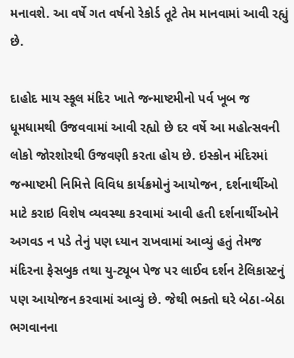મનાવશે. આ વર્ષે ગત વર્ષનો રેકોર્ડ તૂટે તેમ માનવામાં આવી રહ્યું છે.

દાહોદ માય સ્કૂલ મંદિર ખાતે જન્માષ્ટમીનો પર્વ ખૂબ જ ધૂમધામથી ઉજવવામાં આવી રહ્યો છે દર વર્ષે આ મહોત્સવની લોકો જોરશોરથી ઉજવણી કરતા હોય છે. ઇસ્કોન મંદિરમાં જન્માષ્ટમી નિમિત્તે વિવિધ કાર્યક્રમોનું આયોજન, દર્શનાર્થીઓ માટે કરાઇ વિશેષ વ્યવસ્થા કરવામાં આવી હતી દર્શનાર્થીઓને અગવડ ન પડે તેનું પણ ધ્યાન રાખવામાં આવ્યું હતું તેમજ મંદિરના ફેસબુક તથા યુ-ટ્યૂબ પેજ પર લાઈવ દર્શન ટેલિકાસ્ટનું પણ આયોજન કરવામાં આવ્યું છે. જેથી ભક્તો ઘરે બેઠા-બેઠા ભગવાનના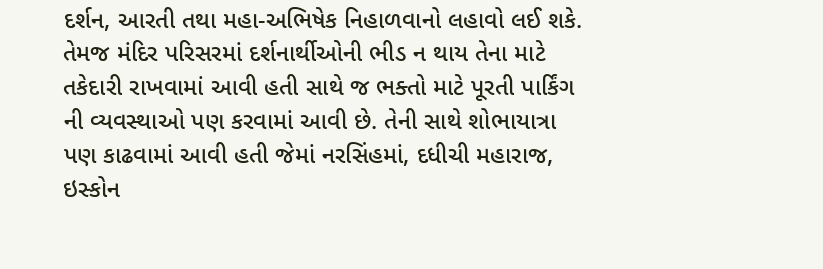દર્શન, આરતી તથા મહા-અભિષેક નિહાળવાનો લહાવો લઈ શકે. તેમજ મંદિર પરિસરમાં દર્શનાર્થીઓની ભીડ ન થાય તેના માટે તકેદારી રાખવામાં આવી હતી સાથે જ ભક્તો માટે પૂરતી પાર્કિંગ ની વ્યવસ્થાઓ પણ કરવામાં આવી છે. તેની સાથે શોભાયાત્રા પણ કાઢવામાં આવી હતી જેમાં નરસિંહમાં, દધીચી મહારાજ, ઇસ્કોન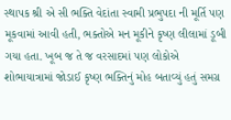સ્થાપક શ્રી એ સી ભક્તિ વેદાંતા સ્વામી પ્રભુપદા ની મૂર્તિ પણ મૂકવામાં આવી હતી, ભક્તોએ મન મૂકીને કૃષ્ણ લીલામાં ડૂબી ગયા હતા. ખૂબ જ તે જ વરસાદમાં પણ લોકોએ શોભાયાત્રામાં જોડાઈ કૃષ્ણ ભક્તિનું મોહ બતાવ્યું હતું સમગ્ર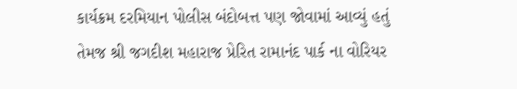કાર્યક્રમ દરમિયાન પોલીસ બંદોબત્ત પણ જોવામાં આવ્યું હતું તેમજ શ્રી જગદીશ મહારાજ પ્રેરિત રામાનંદ પાર્ક ના વોરિયર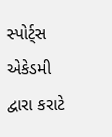સ્પોર્ટ્સ એકેડમી દ્વારા કરાટે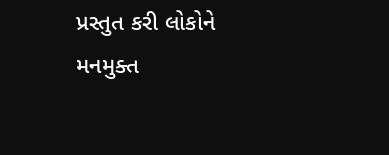પ્રસ્તુત કરી લોકોને મનમુક્ત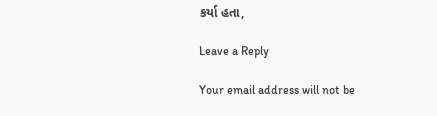કર્યા હતા,

Leave a Reply

Your email address will not be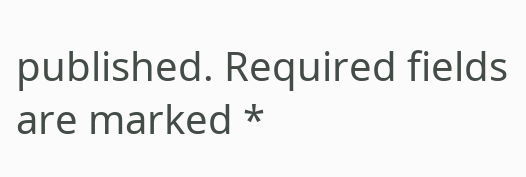published. Required fields are marked *